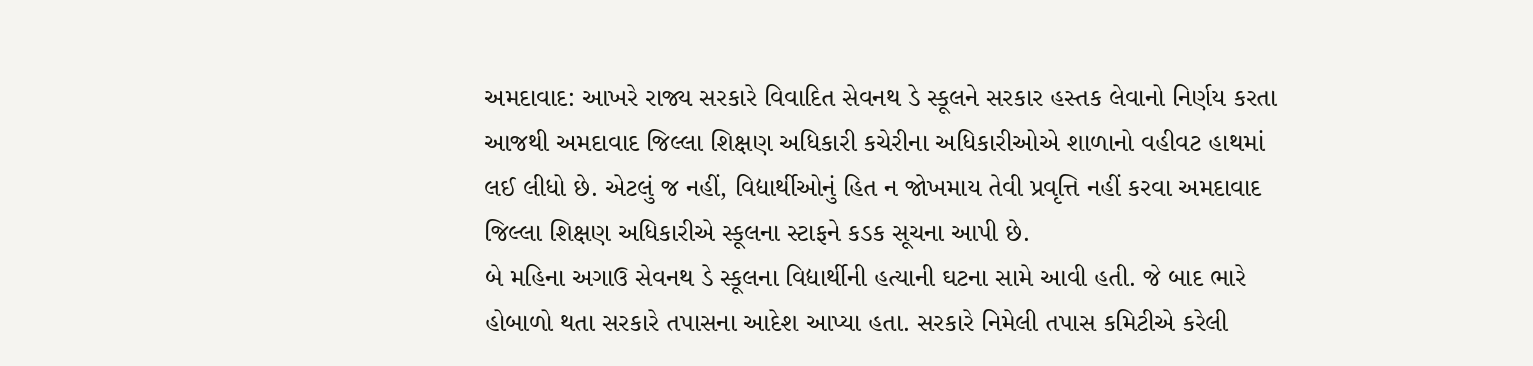અમદાવાદ: આખરે રાજ્ય સરકારે વિવાદિત સેવનથ ડે સ્કૂલને સરકાર હસ્તક લેવાનો નિર્ણય કરતા આજથી અમદાવાદ જિલ્લા શિક્ષણ અધિકારી કચેરીના અધિકારીઓએ શાળાનો વહીવટ હાથમાં લઈ લીધો છે. એટલું જ નહીં, વિદ્યાર્થીઓનું હિત ન જોખમાય તેવી પ્રવૃત્તિ નહીં કરવા અમદાવાદ જિલ્લા શિક્ષણ અધિકારીએ સ્કૂલના સ્ટાફને કડક સૂચના આપી છે.
બે મહિના અગાઉ સેવનથ ડે સ્કૂલના વિદ્યાર્થીની હત્યાની ઘટના સામે આવી હતી. જે બાદ ભારે હોબાળો થતા સરકારે તપાસના આદેશ આપ્યા હતા. સરકારે નિમેલી તપાસ કમિટીએ કરેલી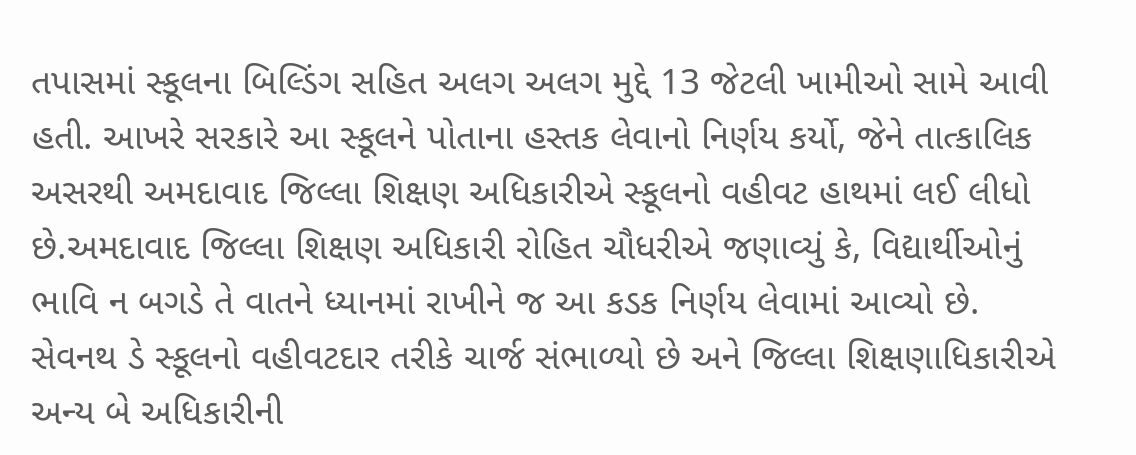તપાસમાં સ્કૂલના બિલ્ડિંગ સહિત અલગ અલગ મુદ્દે 13 જેટલી ખામીઓ સામે આવી હતી. આખરે સરકારે આ સ્કૂલને પોતાના હસ્તક લેવાનો નિર્ણય કર્યો, જેને તાત્કાલિક અસરથી અમદાવાદ જિલ્લા શિક્ષણ અધિકારીએ સ્કૂલનો વહીવટ હાથમાં લઈ લીધો છે.અમદાવાદ જિલ્લા શિક્ષણ અધિકારી રોહિત ચૌધરીએ જણાવ્યું કે, વિદ્યાર્થીઓનું ભાવિ ન બગડે તે વાતને ધ્યાનમાં રાખીને જ આ કડક નિર્ણય લેવામાં આવ્યો છે. સેવનથ ડે સ્કૂલનો વહીવટદાર તરીકે ચાર્જ સંભાળ્યો છે અને જિલ્લા શિક્ષણાધિકારીએ અન્ય બે અધિકારીની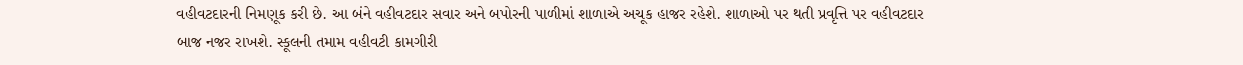વહીવટદારની નિમણૂક કરી છે. આ બંને વહીવટદાર સવાર અને બપોરની પાળીમાં શાળાએ અચૂક હાજર રહેશે. શાળાઓ પર થતી પ્રવૃત્તિ પર વહીવટદાર બાજ નજર રાખશે. સ્કૂલની તમામ વહીવટી કામગીરી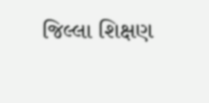જિલ્લા શિક્ષણ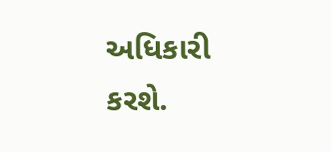અધિકારી કરશે.